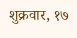शुक्रवार, १७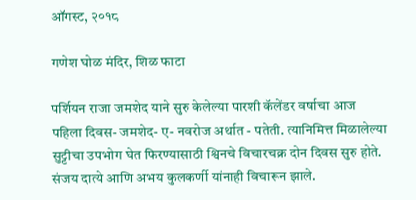ऑगस्ट, २०१८

गणेश घोळ मंदिर, शिळ फाटा

पर्शियन राजा जमशेद याने सुरु केलेल्या पारशी कॅलेंडर वर्षाचा आज पहिला दिवस- जमशेद- ए- नवरोज अर्थात - पतेती. त्यानिमित्त मिळालेल्या सुट्टीचा उपभोग घेत फिरण्यासाठी श्विनचे विचारचक्र दोन दिवस सुरु होते. संजय दात्ये आणि अभय कुलकर्णी यांनाही विचारून झाले.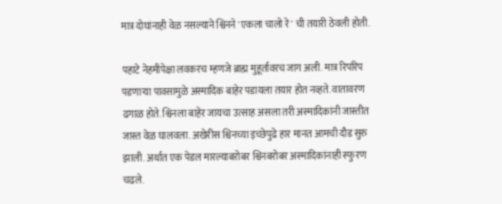मात्र दोघांनाही वेळ नसल्याने श्विनने 'एकला चालो रे' ची तयारी ठेवली होती.

पहाटे नेहमीपेक्षा लवकरच म्हणजे ब्राह्म मुहूर्तावरच जाग अली. मात्र रिपरिप पडणाऱ्या पावसामुळे अस्मादिक बाहेर पडायला तयार होत नव्हते. वातावरण ढगाळ होते. श्विनला बाहेर जायचा उत्साह असला तरी अस्मादिकांनी जास्तीत जास्त वेळ घालवला. अखेरीस श्विनच्या इच्छेपुढे हार मानत आमची दौड सुरु झाली. अर्थात एक पेडल मारल्याबरोबर श्विनबरोबर अस्मादिकांनाही स्फुरण चढले.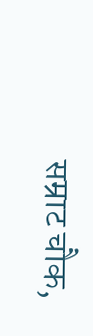सम्राट चौक,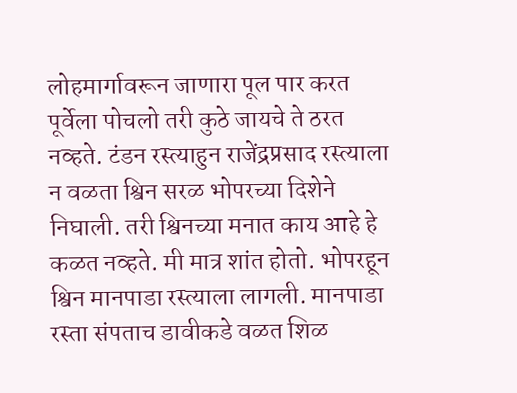लोहमार्गावरून जाणारा पूल पार करत पूर्वेला पोचलो तरी कुठे जायचे ते ठरत नव्हते. टंडन रस्त्याहुन राजेंद्रप्रसाद रस्त्याला न वळता श्विन सरळ भोपरच्या दिशेने निघाली. तरी श्विनच्या मनात काय आहे हे कळत नव्हते. मी मात्र शांत होतो. भोपरहून श्विन मानपाडा रस्त्याला लागली. मानपाडा रस्ता संपताच डावीकडे वळत शिळ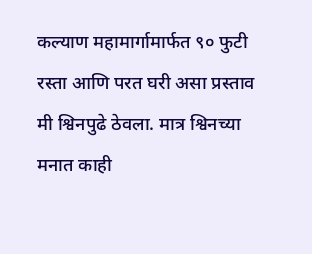कल्याण महामार्गामार्फत ९० फुटी रस्ता आणि परत घरी असा प्रस्ताव मी श्विनपुढे ठेवला. मात्र श्विनच्या मनात काही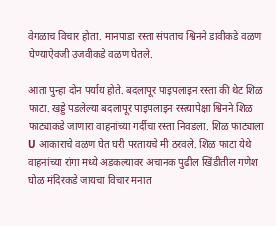वेगळाच विचार होता. मानपाडा रस्ता संपताच श्विनने डावीकडे वळण घेण्याऐवजी उजवीकडे वळण घेतले.

आता पुन्हा दोन पर्याय होते. बदलापूर पाइपलाइन रस्ता की थेट शिळ फाटा. खड्डे पडलेल्या बदलापूर पाइपलाइन रस्त्यापेक्षा श्विनने शिळ फाट्याकडे जाणारा वाहनांच्या गर्दीचा रस्ता निवडला. शिळ फाट्याला U आकाराचे वळण घेत घरी परतायचे मी ठरवले. शिळ फाटा येथे वाहनांच्या रांगा मध्ये अडकल्यावर अचानक पुढील खिंडीतील गणेश घोळ मंदिरकडे जायचा विचार मनात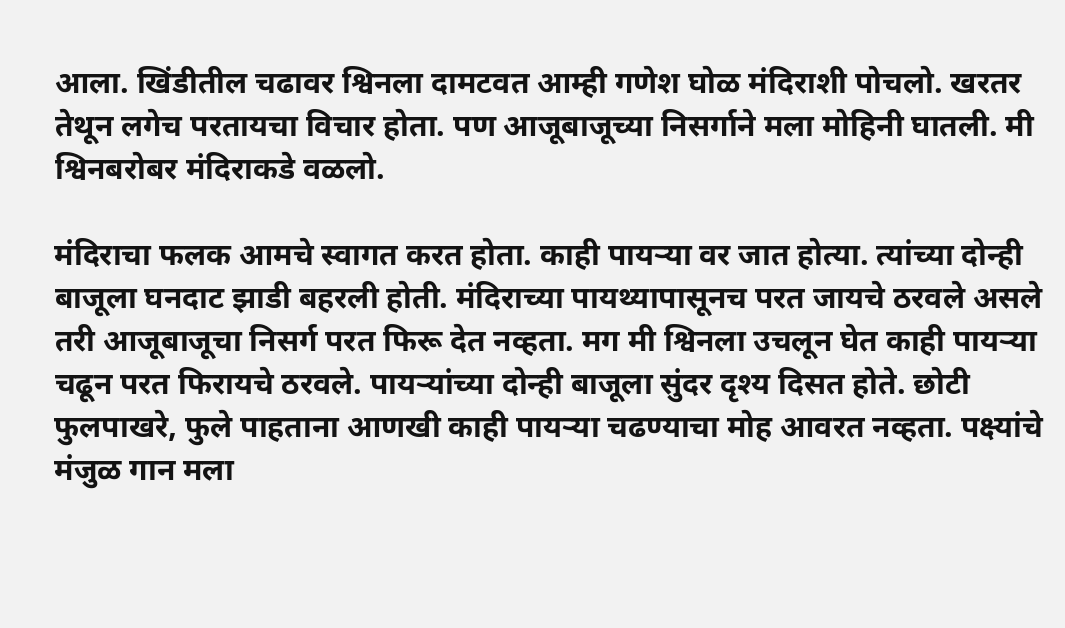आला. खिंडीतील चढावर श्विनला दामटवत आम्ही गणेश घोळ मंदिराशी पोचलो. खरतर तेथून लगेच परतायचा विचार होता. पण आजूबाजूच्या निसर्गाने मला मोहिनी घातली. मी श्विनबरोबर मंदिराकडे वळलो.

मंदिराचा फलक आमचे स्वागत करत होता. काही पायऱ्या वर जात होत्या. त्यांच्या दोन्ही बाजूला घनदाट झाडी बहरली होती. मंदिराच्या पायथ्यापासूनच परत जायचे ठरवले असले तरी आजूबाजूचा निसर्ग परत फिरू देत नव्हता. मग मी श्विनला उचलून घेत काही पायऱ्या चढून परत फिरायचे ठरवले. पायऱ्यांच्या दोन्ही बाजूला सुंदर दृश्य दिसत होते. छोटी फुलपाखरे, फुले पाहताना आणखी काही पायऱ्या चढण्याचा मोह आवरत नव्हता. पक्ष्यांचे मंजुळ गान मला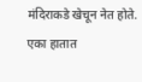मंदिराकडे खेचून नेत होते. एका हातात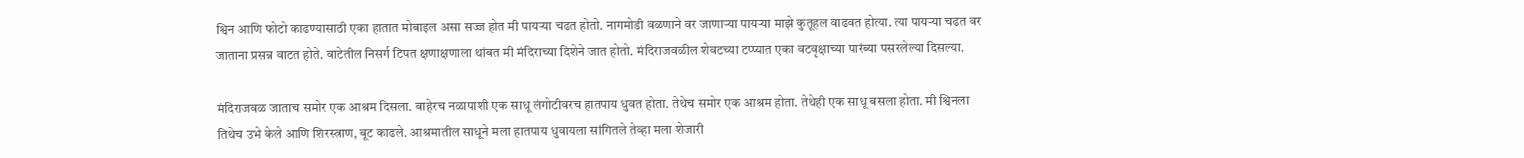श्विन आणि फोटो काढण्यासाठी एका हातात मोबाइल असा सज्ज होत मी पायऱ्या चढत होतो. नागमोडी वळणाने वर जाणाऱ्या पायऱ्या माझे कुतूहल वाढवत होत्या. त्या पायऱ्या चढत वर जाताना प्रसन्न वाटत होते. वाटेतील निसर्ग टिपत क्षणाक्षणाला थांबत मी मंदिराच्या दिशेने जात होतो. मंदिराजवळील शेवटच्या टप्प्यात एका वटवृक्षाच्या पारंब्या पसरलेल्या दिसल्या.

मंदिराजवळ जाताच समोर एक आश्रम दिसला. बाहेरच नळापाशी एक साधू लंगोटीवरच हातपाय धुवत होता. तेथेच समोर एक आश्रम होता. तेथेही एक साधू बसला होता. मी श्विनला तिथेच उभे केले आणि शिरस्त्राण, बूट काढले. आश्रमातील साधूने मला हातपाय धुवायला सांगितले तेव्हा मला शेजारी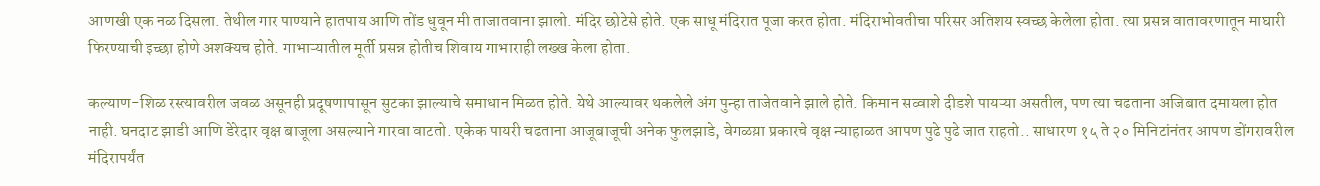आणखी एक नळ दिसला. तेथील गार पाण्याने हातपाय आणि तोंड धुवून मी ताजातवाना झालो. मंदिर छोटेसे होते. एक साधू मंदिरात पूजा करत होता. मंदिराभोवतीचा परिसर अतिशय स्वच्छ केलेला होता. त्या प्रसन्न वातावरणातून माघारी फिरण्याची इच्छा होणे अशक्यच होते. गाभाऱ्यातील मूर्ती प्रसन्न होतीच शिवाय गाभाराही लख्ख केला होता.

कल्याण-शिळ रस्त्यावरील जवळ असूनही प्रदूषणापासून सुटका झाल्याचे समाधान मिळत होते. येथे आल्यावर थकलेले अंग पुन्हा ताजेतवाने झाले होते. किमान सव्वाशे दीडशे पायऱ्या असतील, पण त्या चढताना अजिबात दमायला होत नाही. घनदाट झाडी आणि डेरेदार वृक्ष बाजूला असल्याने गारवा वाटतो. एकेक पायरी चढताना आजूबाजूची अनेक फुलझाडे, वेगळय़ा प्रकारचे वृक्ष न्याहाळत आपण पुढे पुढे जात राहतो.. साधारण १५ ते २० मिनिटांनंतर आपण डोंगरावरील मंदिरापर्यंत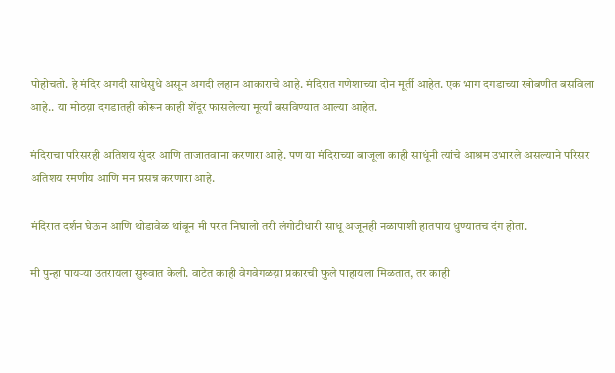पोहोचतो. हे मंदिर अगदी साधेसुधे असून अगदी लहान आकाराचे आहे. मंदिरात गणेशाच्या दोन मूर्ती आहेत. एक भाग दगडाच्या खोबणीत बसविला आहे.. या मोठय़ा दगडातही कोरून काही शेंदूर फासलेल्या मूर्त्यां बसविण्यात आल्या आहेत.

मंदिराचा परिसरही अतिशय सुंदर आणि ताजातवाना करणारा आहे. पण या मंदिराच्या बाजूला काही साधूंनी त्यांचे आश्रम उभारले असल्याने परिसर अतिशय रमणीय आणि मन प्रसन्न करणारा आहे.

मंदिरात दर्शन घेऊन आणि थोडावेळ थांबून मी परत निघालो तरी लंगोटीधारी साधू अजूनही नळापाशी हातपाय धुण्यातच दंग होता.

मी पुन्हा पायऱ्या उतरायला सुरुवात केली. वाटेत काही वेगवेगळय़ा प्रकारची फुले पाहायला मिळतात, तर काही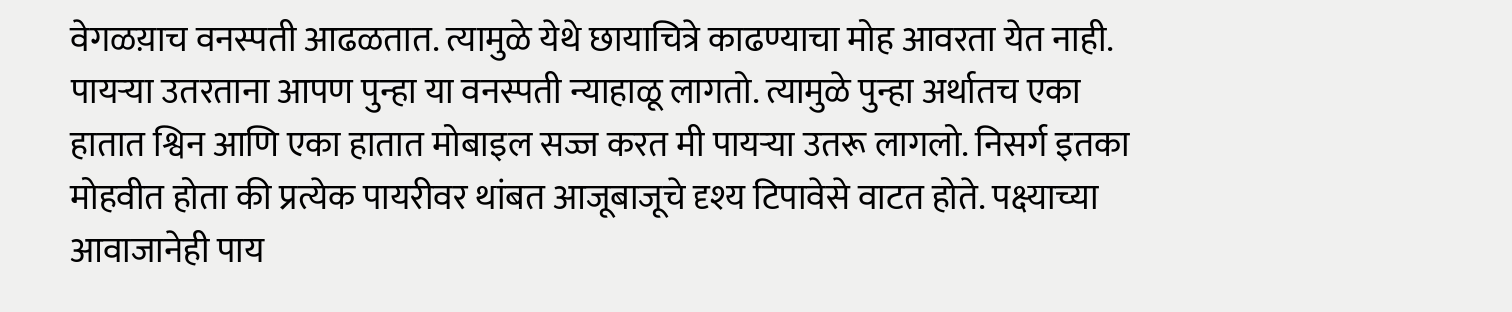वेगळय़ाच वनस्पती आढळतात. त्यामुळे येथे छायाचित्रे काढण्याचा मोह आवरता येत नाही. पायऱ्या उतरताना आपण पुन्हा या वनस्पती न्याहाळू लागतो. त्यामुळे पुन्हा अर्थातच एका हातात श्विन आणि एका हातात मोबाइल सज्ज करत मी पायऱ्या उतरू लागलो. निसर्ग इतका मोहवीत होता की प्रत्येक पायरीवर थांबत आजूबाजूचे दृश्य टिपावेसे वाटत होते. पक्ष्याच्या आवाजानेही पाय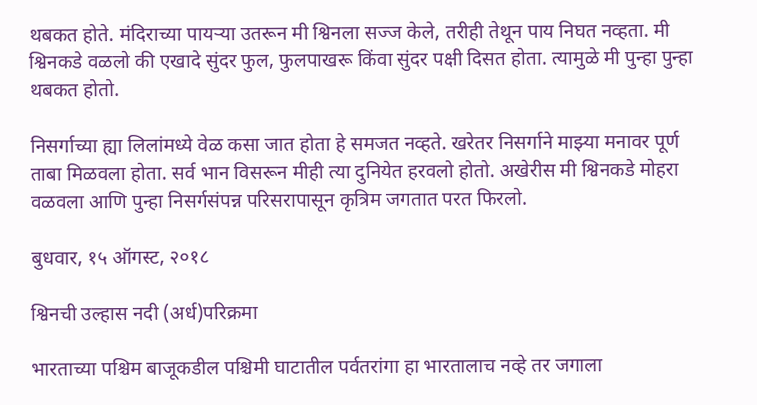थबकत होते. मंदिराच्या पायऱ्या उतरून मी श्विनला सज्ज केले, तरीही तेथून पाय निघत नव्हता. मी श्विनकडे वळलो की एखादे सुंदर फुल, फुलपाखरू किंवा सुंदर पक्षी दिसत होता. त्यामुळे मी पुन्हा पुन्हा थबकत होतो.

निसर्गाच्या ह्या लिलांमध्ये वेळ कसा जात होता हे समजत नव्हते. खरेतर निसर्गाने माझ्या मनावर पूर्ण ताबा मिळवला होता. सर्व भान विसरून मीही त्या दुनियेत हरवलो होतो. अखेरीस मी श्विनकडे मोहरा वळवला आणि पुन्हा निसर्गसंपन्न परिसरापासून कृत्रिम जगतात परत फिरलो.

बुधवार, १५ ऑगस्ट, २०१८

श्विनची उल्हास नदी (अर्ध)परिक्रमा

भारताच्या पश्चिम बाजूकडील पश्चिमी घाटातील पर्वतरांगा हा भारतालाच नव्हे तर जगाला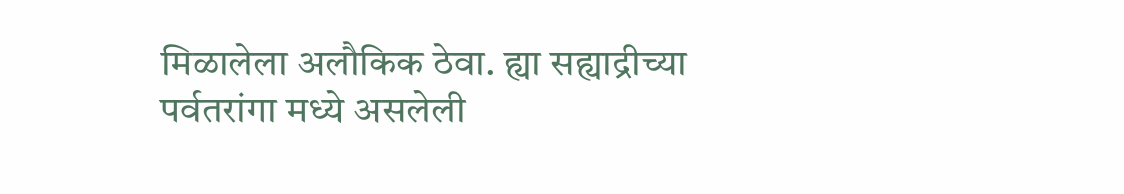मिळालेला अलौकिक ठेवा. ह्या सह्याद्रीच्या पर्वतरांगा मध्ये असलेली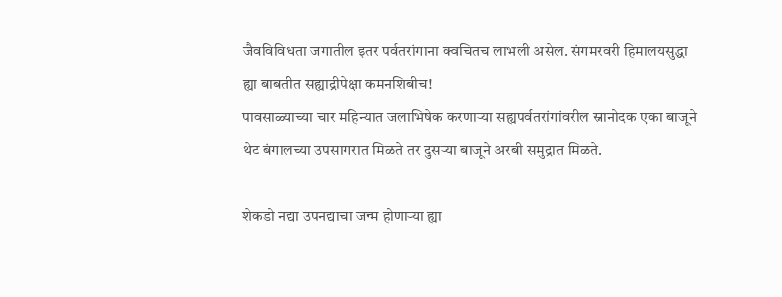जैवविविधता जगातील इतर पर्वतरांगाना क्वचितच लाभली असेल. संगमरवरी हिमालयसुद्धा ह्या बाबतीत सह्याद्रीपेक्षा कमनशिबीच!
पावसाळ्याच्या चार महिन्यात जलाभिषेक करणाऱ्या सह्यपर्वतरांगांवरील स्नानोदक एका बाजूने थेट बंगालच्या उपसागरात मिळते तर दुसऱ्या बाजूने अरबी समुद्रात मिळते.

शेकडो नद्या उपनद्याचा जन्म होणाऱ्या ह्या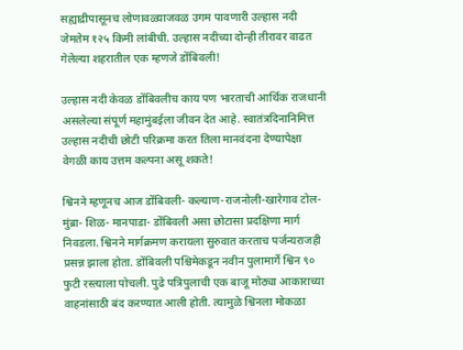सह्याद्रीपासूनच लोणावळ्याजवळ उगम पावणारी उल्हास नदी जेमतेम १२५ किमी लांबीची. उल्हास नदीच्या दोन्ही तीरावर वाढत गेलेल्या शहरातील एक म्हणजे डोंबिवली!

उल्हास नदी केवळ डोंबिवलीच काय पण भारताची आर्थिक राजधानी असलेल्या संपूर्ण महामुंबईला जीवन देत आहे. स्वातंत्रदिनानिमित्त उल्हास नदीची छोटी परिक्रमा करत तिला मानवंदना देण्यापेक्षा वेगळी काय उत्तम कल्पना असू शकते!

श्विनने म्हणूनच आज डोंबिवली- कल्याण-राजनोली-खारेगाव टोल-मुंब्रा- शिळ- मानपाडा- डोंबिवली असा छोटासा प्रदक्षिणा मार्ग निवडला. श्विनने मार्गक्रमण करायला सुरुवात करताच पर्जन्यराजही प्रसन्न झाला होता. डोंबिवली पश्चिमेकडून नवीन पुलामार्गे श्विन ९० फुटी रस्त्याला पोचली. पुढे पत्रिपुलाची एक बाजू मोठ्या आकाराच्या वाहनांसाठी बंद करण्यात आली होती. त्यामुळे श्विनला मोकळा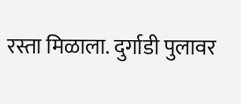रस्ता मिळाला. दुर्गाडी पुलावर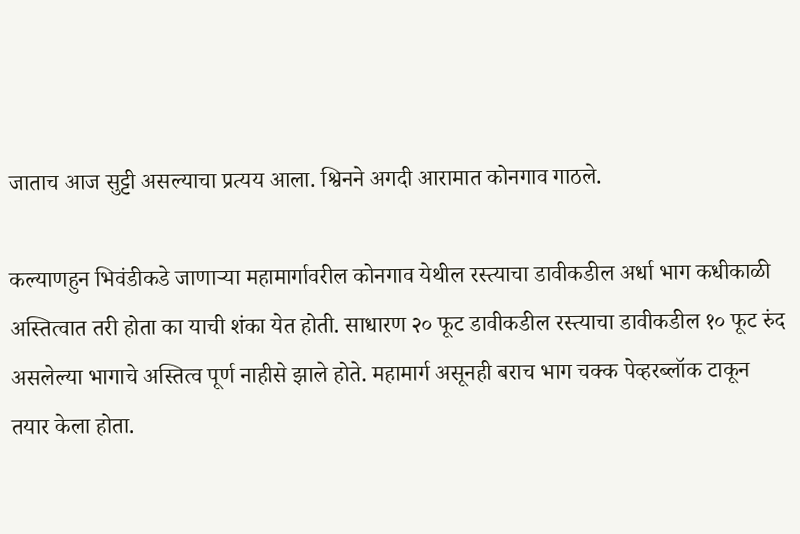जाताच आज सुट्टी असल्याचा प्रत्यय आला. श्विनने अगदी आरामात कोनगाव गाठले.

कल्याणहुन भिवंडीकडे जाणाऱ्या महामार्गावरील कोनगाव येथील रस्त्याचा डावीकडील अर्धा भाग कधीकाळी अस्तित्वात तरी होता का याची शंका येत होती. साधारण २० फूट डावीकडील रस्त्याचा डावीकडील १० फूट रुंद असलेल्या भागाचे अस्तित्व पूर्ण नाहीसे झाले होते. महामार्ग असूनही बराच भाग चक्क पेव्हरब्लॉक टाकून तयार केला होता.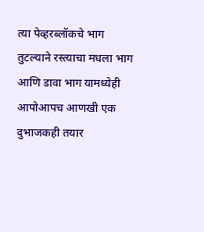त्या पेव्हरब्लॉकचे भाग तुटल्याने रस्त्याचा मधला भाग आणि डावा भाग यामध्येही आपोआपच आणखी एक दुभाजकही तयार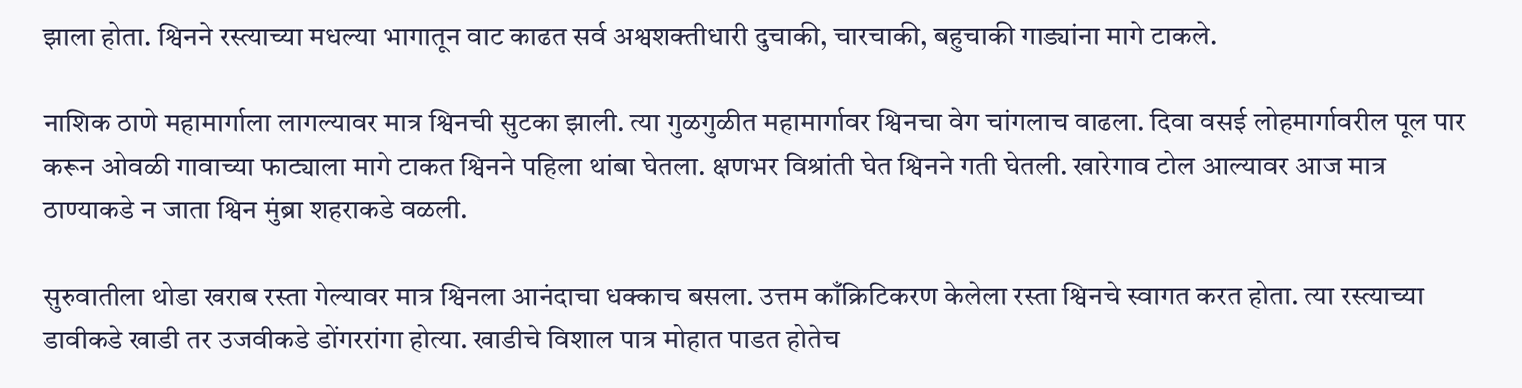झाला होता. श्विनने रस्त्याच्या मधल्या भागातून वाट काढत सर्व अश्वशक्तीधारी दुचाकी, चारचाकी, बहुचाकी गाड्यांना मागे टाकले.

नाशिक ठाणे महामार्गाला लागल्यावर मात्र श्विनची सुटका झाली. त्या गुळगुळीत महामार्गावर श्विनचा वेग चांगलाच वाढला. दिवा वसई लोहमार्गावरील पूल पार करून ओवळी गावाच्या फाट्याला मागे टाकत श्विनने पहिला थांबा घेतला. क्षणभर विश्रांती घेत श्विनने गती घेतली. खारेगाव टोल आल्यावर आज मात्र ठाण्याकडे न जाता श्विन मुंब्रा शहराकडे वळली.

सुरुवातीला थोडा खराब रस्ता गेल्यावर मात्र श्विनला आनंदाचा धक्काच बसला. उत्तम काँक्रिटिकरण केलेला रस्ता श्विनचे स्वागत करत होता. त्या रस्त्याच्या डावीकडे खाडी तर उजवीकडे डोंगररांगा होत्या. खाडीचे विशाल पात्र मोहात पाडत होतेच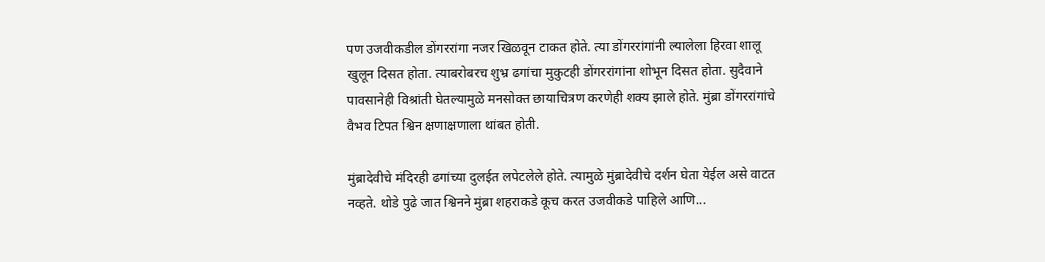पण उजवीकडील डोंगररांगा नजर खिळवून टाकत होते. त्या डोंगररांगांनी ल्यालेला हिरवा शालू खुलून दिसत होता. त्याबरोबरच शुभ्र ढगांचा मुकुटही डोंगररांगांना शोभून दिसत होता. सुदैवाने पावसानेही विश्रांती घेतल्यामुळे मनसोक्त छायाचित्रण करणेही शक्य झाले होते. मुंब्रा डोंगररांगांचे वैभव टिपत श्विन क्षणाक्षणाला थांबत होती.

मुंब्रादेवीचे मंदिरही ढगांच्या दुलईत लपेटलेले होते. त्यामुळे मुंब्रादेवीचे दर्शन घेता येईल असे वाटत नव्हते. थोडे पुढे जात श्विनने मुंब्रा शहराकडे कूच करत उजवीकडे पाहिले आणि...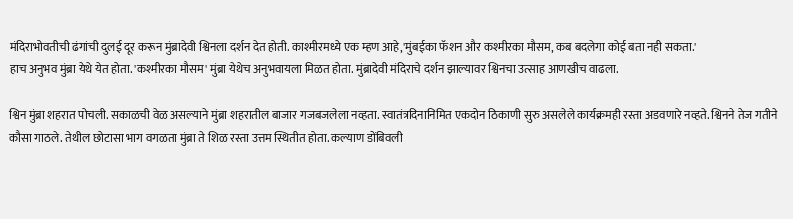मंदिराभोवतीची ढंगांची दुलई दूर करून मुंब्रादेवी श्विनला दर्शन देत होती. काश्मीरमध्ये एक म्हण आहे,'मुंबईका फॅशन और कश्मीरका मौसम, कब बदलेगा कोई बता नही सकता.'
हाच अनुभव मुंब्रा येथे येत होता. 'कश्मीरका मौसम' मुंब्रा येथेच अनुभवायला मिळत होता. मुंब्रादेवी मंदिराचे दर्शन झाल्यावर श्विनचा उत्साह आणखीच वाढला.

श्विन मुंब्रा शहरात पोचली. सकाळची वेळ असल्याने मुंब्रा शहरातील बाजार गजबजलेला नव्हता. स्वातंत्रदिनानिमित एकदोन ठिकाणी सुरु असलेले कार्यक्रमही रस्ता अडवणारे नव्हते. श्विनने तेज गतीने कौसा गाठले. तेथील छोटासा भाग वगळता मुंब्रा ते शिळ रस्ता उत्तम स्थितीत होता. कल्याण डोंबिवली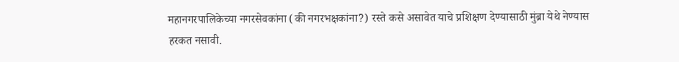महानगरपालिकेच्या नगरसेवकांना (की नगरभक्षकांना?) रस्ते कसे असावेत याचे प्रशिक्षण देण्यासाठी मुंब्रा येथे नेण्यास हरकत नसावी.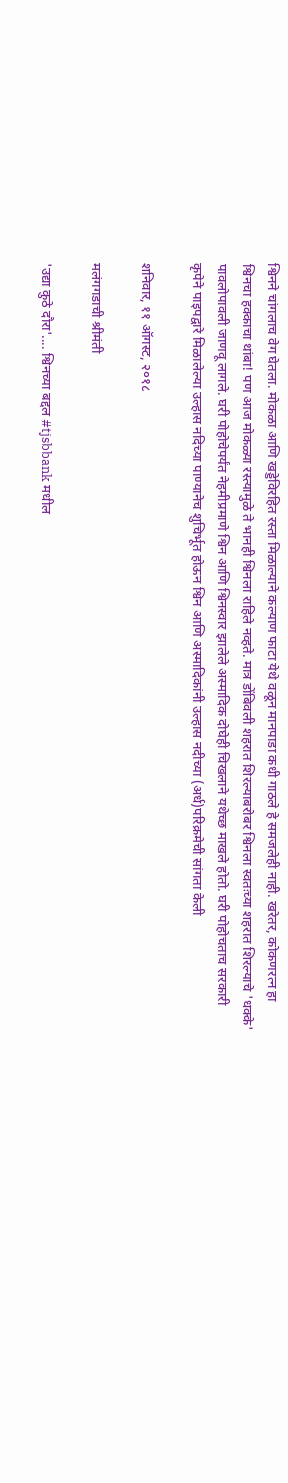श्विनने चांगलाच वेग घेतला. मोकळा आणि खड्डेविरहित रस्ता मिळाल्याने कल्याण फाटा येथे वळून मानपाडा कधी गाठले हे समजलेही नाही. खरेतर, कोकणरत्न हा श्विनचा हक्काचा थांबा! पण आज मोकळ्या रस्त्यामुळे ते भानही श्विनला राहिले नव्हते. मात्र डोंबिवली शहरात शिरल्याबरोबर श्विनला स्वतःच्या शहरात शिरल्याचे 'धक्के' पावलोपावली जाणवू लागले. घरी पोहोचेपर्यंत नेहमीप्रमाणे श्विन आणि श्विनस्वार झालेले अस्मादिक दोघेही चिखलाने यथेच्छ माखले होतो. घरी पोहोचताच सरकारी कृपेने पाइपद्वारे मिळालेल्या उल्हास नदिच्या पाण्यानेच शुचिर्भूत होऊन श्विन आणि अस्मादिकांनी उल्हास नदीच्या (अर्ध)परिक्रमेची सांगता केली

शनिवार, ११ ऑगस्ट, २०१८

मलंगगडाची श्रीमंती

'उद्या कुठे दौरा'.... श्विनच्या बद्दल #tjsbbank मधील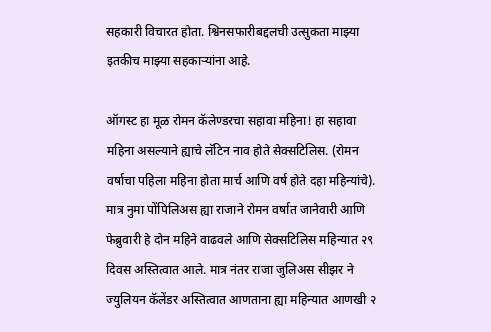सहकारी विचारत होता. श्विनसफारीबद्दलची उत्सुकता माझ्या इतकीच माझ्या सहकाऱ्यांना आहे.

ऑगस्ट हा मूळ रोमन कॅलेण्डरचा सहावा महिना! हा सहावा महिना असल्याने ह्याचे लॅटिन नाव होते सेक्सटिलिस. (रोमन वर्षाचा पहिला महिना होता मार्च आणि वर्ष होते दहा महिन्यांचे). मात्र नुमा पोंपिलिअस ह्या राजाने रोमन वर्षात जानेवारी आणि फेब्रुवारी हे दोन महिने वाढवले आणि सेक्सटिलिस महिन्यात २९ दिवस अस्तित्वात आले. मात्र नंतर राजा जुलिअस सीझर ने ज्युलियन कॅलेंडर अस्तित्वात आणताना ह्या महिन्यात आणखी २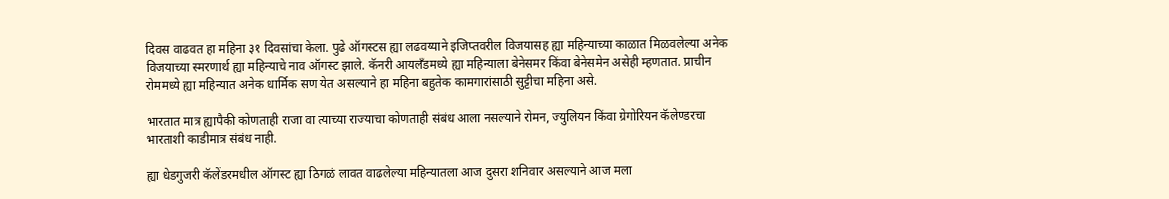दिवस वाढवत हा महिना ३१ दिवसांचा केला. पुढे ऑगस्टस ह्या लढवय्याने इजिप्तवरील विजयासह ह्या महिन्याच्या काळात मिळवलेल्या अनेक विजयाच्या स्मरणार्थ ह्या महिन्याचे नाव ऑगस्ट झाले. कॅनरी आयलँडमध्ये ह्या महिन्याला बेनेसमर किंवा बेनेसमेन असेही म्हणतात. प्राचीन रोममध्ये ह्या महिन्यात अनेक धार्मिक सण येत असल्याने हा महिना बहुतेक कामगारांसाठी सुट्टीचा महिना असे.

भारतात मात्र ह्यापैकी कोणताही राजा वा त्याच्या राज्याचा कोणताही संबंध आला नसल्याने रोमन, ज्युलियन किंवा ग्रेगोरियन कॅलेण्डरचा भारताशी काडीमात्र संबंध नाही.

ह्या धेडगुजरी कॅलेंडरमधील ऑगस्ट ह्या ठिगळं लावत वाढलेल्या महिन्यातला आज दुसरा शनिवार असल्याने आज मला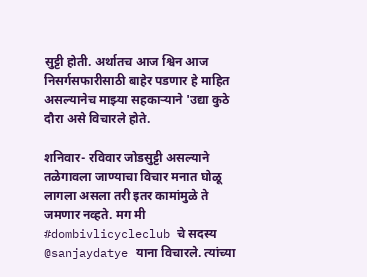सुट्टी होती. अर्थातच आज श्विन आज निसर्गसफारीसाठी बाहेर पडणार हे माहित असल्यानेच माझ्या सहकाऱ्याने 'उद्या कुठे दौरा असे विचारले होते.

शनिवार- रविवार जोडसुट्टी असल्याने तळेगावला जाण्याचा विचार मनात घोळू लागला असला तरी इतर कामांमुळे ते जमणार नव्हते. मग मी #dombivlicycleclub चे सदस्य @sanjaydatye याना विचारले. त्यांच्या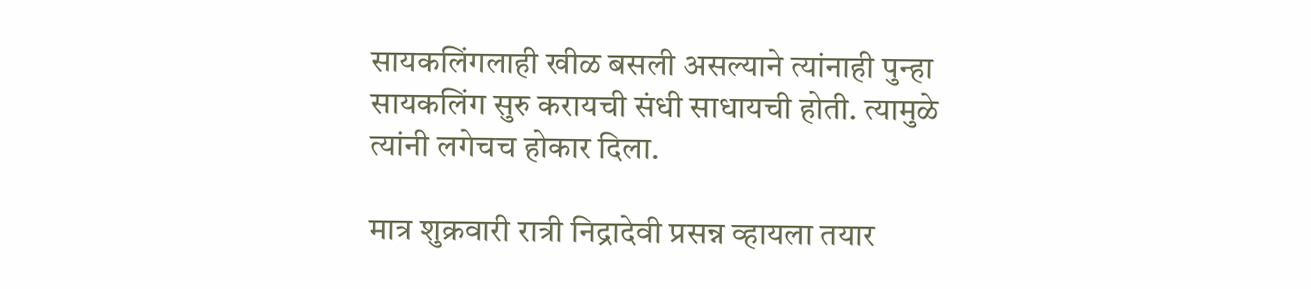सायकलिंगलाही खीळ बसली असल्याने त्यांनाही पुन्हा सायकलिंग सुरु करायची संधी साधायची होती. त्यामुळे त्यांनी लगेचच होकार दिला.

मात्र शुक्रवारी रात्री निद्रादेवी प्रसन्न व्हायला तयार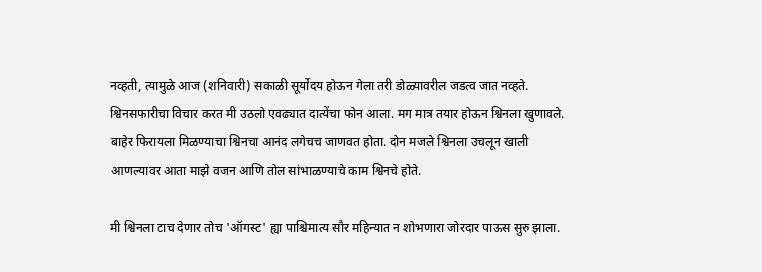नव्हती, त्यामुळे आज (शनिवारी) सकाळी सूर्योदय होऊन गेला तरी डोळ्यावरील जडत्व जात नव्हते. श्विनसफारीचा विचार करत मी उठलो एवढ्यात दात्येंचा फोन आला. मग मात्र तयार होऊन श्विनला खुणावले. बाहेर फिरायला मिळण्याचा श्विनचा आनंद लगेचच जाणवत होता. दोन मजले श्विनला उचलून खाली आणल्यावर आता माझे वजन आणि तोल सांभाळण्याचे काम श्विनचे होते.

मी श्विनला टाच देणार तोच 'ऑगस्ट' ह्या पाश्चिमात्य सौर महिन्यात न शोभणारा जोरदार पाऊस सुरु झाला.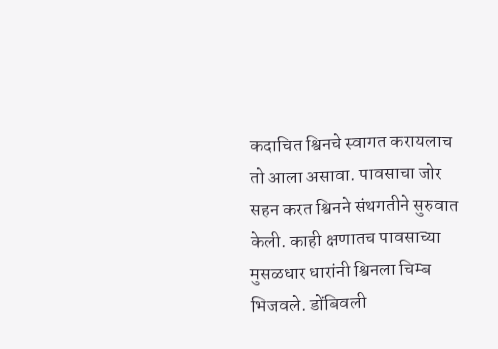कदाचित श्विनचे स्वागत करायलाच तो आला असावा. पावसाचा जोर सहन करत श्विनने संथगतीने सुरुवात केली. काही क्षणातच पावसाच्या मुसळधार धारांनी श्विनला चिम्ब भिजवले. डोंबिवली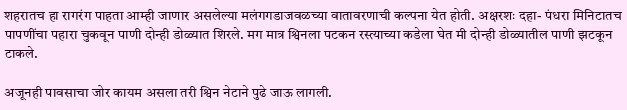शहरातच हा रागरंग पाहता आम्ही जाणार असलेल्या मलंगगडाजवळच्या वातावरणाची कल्पना येत होती. अक्षरशः दहा- पंधरा मिनिटातच पापणींचा पहारा चुकवून पाणी दोन्ही डोळ्यात शिरले. मग मात्र श्विनला पटकन रस्त्याच्या कडेला घेत मी दोन्ही डोळ्यातील पाणी झटकून टाकले.

अजूनही पावसाचा जोर कायम असला तरी श्विन नेटाने पुढे जाऊ लागली.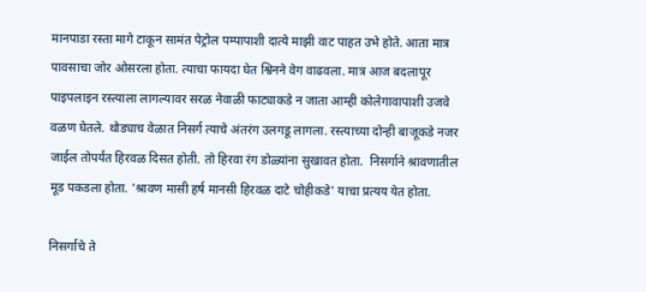मानपाडा रस्ता मागे टाकून सामंत पेट्रोल पम्पापाशी दात्ये माझी वाट पाहत उभे होते. आता मात्र पावसाचा जोर ओसरला होता. त्याचा फायदा घेत श्विनने वेग वाढवला. मात्र आज बदलापूर पाइपलाइन रस्त्याला लागल्यावर सरळ नेवाळी फाट्याकडे न जाता आम्ही कोलेगावापाशी उजवे वळण घेतले. थोड्याच वेळात निसर्ग त्याचे अंतरंग उलगडू लागला. रस्त्याच्या दोन्ही बाजूकडे नजर जाईल तोपर्यंत हिरवळ दिसत होती. तो हिरवा रंग डोळ्यांना सुखावत होता.  निसर्गाने श्रावणातील मूड पकडला होता. 'श्रावण मासी हर्ष मानसी हिरवळ दाटे चोहीकडे' याचा प्रत्यय येत होता.

निसर्गाचे ते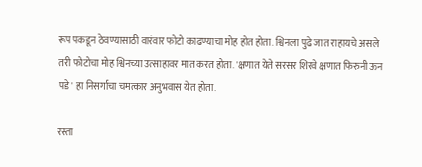रूप पकडून ठेवण्यासाठी वारंवार फोटो काढण्याचा मोह होत होता. श्विनला पुढे जात राहायचे असले तरी फोटोचा मोह श्विनच्या उत्साहावर मात करत होता. 'क्षणात येते सरसर शिरवे क्षणात फिरुनी ऊन पडे' हा निसर्गाचा चमत्कार अनुभवास येत होता.

रस्ता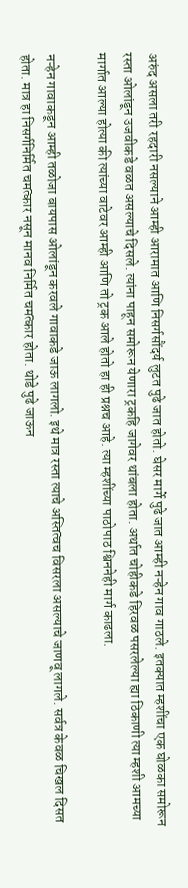अरुंद असला तरी रहदारी नसल्याने आम्ही आरामात आणि निसर्गसौंदर्य लुटत पुढे जात होतो. घेसर मार्गे पुढे जात आम्ही नऱ्हेन गाव गाठले. इतक्यात म्हशींचा एक घोळका समोरून रस्ता ओलांडून उजवीकडे वळत असल्याचे दिसले. त्यांना पाहून समोरून येणारा ट्रकहि जागेवर थांबला होता. अर्थात चोहीकडे हिरवळ पसरलेल्या ह्या ठिकाणी त्या म्हशी आमच्या मार्गात आल्या होत्या की त्यांच्या वाटेवर आम्ही आणि तो ट्रक आले होतो हा ही प्रश्नच आहे. त्या म्हशींच्या पाठोपाठ श्विननेही मार्ग काढला.

नऱ्हेन गावाकडून आम्ही तळोजा बायपास ओलांडून करवले गावाकडे जाऊ लागलो. इथे मात्र रस्ता त्याचे अस्तित्वच विसरला असल्याचे जाणवू लागले. सर्वत्र केवळ चिखल दिसत होता. मात्र हा निसर्गनिर्मित चमत्कार नसून मानव निर्मित चमत्कार होता. थोडे पुढे जाऊन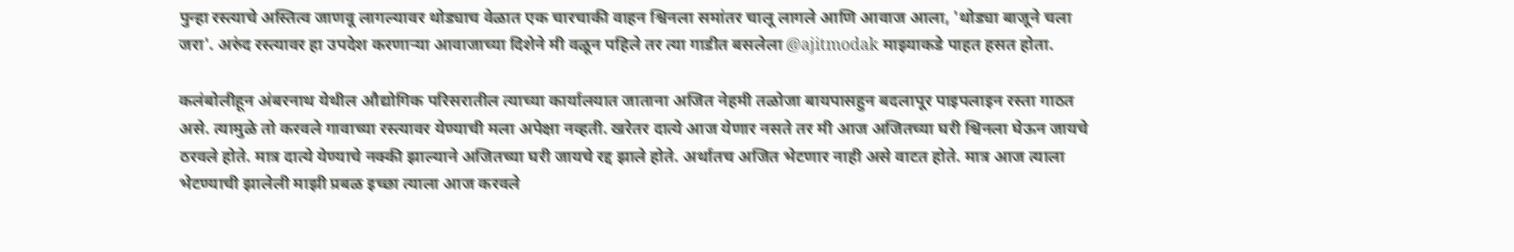पुन्हा रस्त्याचे अस्तित्व जाणवू लागल्यावर थोड्याच वेळात एक चारचाकी वाहन श्विनला समांतर चालू लागले आणि आवाज आला, 'थोड्या बाजूने चला जरा'. अरुंद रस्त्यावर हा उपदेश करणाऱ्या आवाजाच्या दिशेने मी वळून पहिले तर त्या गाडीत बसलेला @ajitmodak माझ्याकडे पाहत हसत होता.

कलंबोलीहून अंबरनाथ येथील औद्योगिक परिसरातील त्याच्या कार्यालयात जाताना अजित नेहमी तळोजा बायपासहुन बदलापूर पाइपलाइन रस्ता गाठत असे. त्यामुळे तो करवले गावाच्या रस्त्यावर येण्याची मला अपेक्षा नव्हती. खरेतर दात्ये आज येणार नसते तर मी आज अजितच्या घरी श्विनला घेऊन जायचे ठरवले होते. मात्र दात्ये येण्याचे नक्की झाल्याने अजितच्या घरी जायचे रद्द झाले होते. अर्थातच अजित भेटणार नाही असे वाटत होते. मात्र आज त्याला भेटण्याची झालेली माझी प्रबळ इच्छा त्याला आज करवले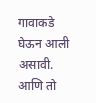गावाकडे घेऊन आली असावी. आणि तो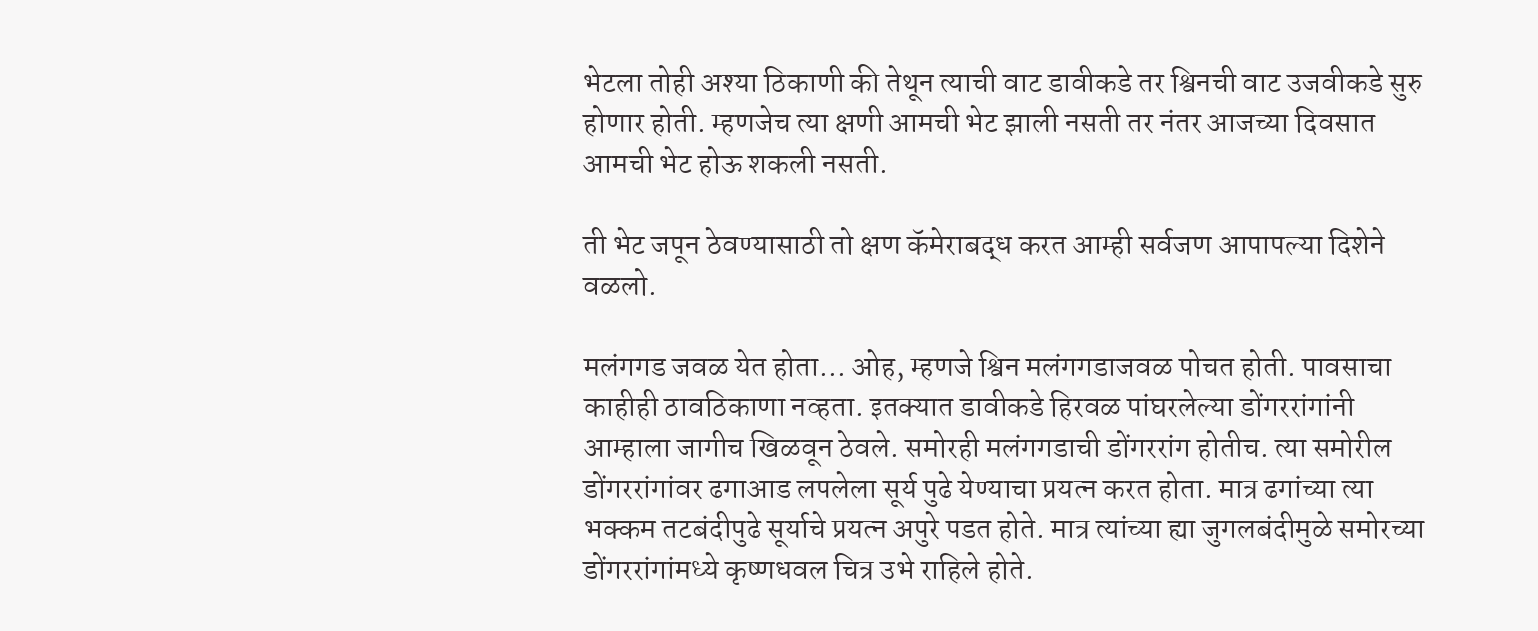भेटला तोही अश्या ठिकाणी की तेथून त्याची वाट डावीकडे तर श्विनची वाट उजवीकडे सुरु होणार होती. म्हणजेच त्या क्षणी आमची भेट झाली नसती तर नंतर आजच्या दिवसात आमची भेट होऊ शकली नसती.

ती भेट जपून ठेवण्यासाठी तो क्षण कॅमेराबद्ध करत आम्ही सर्वजण आपापल्या दिशेने वळलो.

मलंगगड जवळ येत होता... ओह, म्हणजे श्विन मलंगगडाजवळ पोचत होती. पावसाचा काहीही ठावठिकाणा नव्हता. इतक्यात डावीकडे हिरवळ पांघरलेल्या डोंगररांगांनी आम्हाला जागीच खिळवून ठेवले. समोरही मलंगगडाची डोंगररांग होतीच. त्या समोरील डोंगररांगांवर ढगाआड लपलेला सूर्य पुढे येण्याचा प्रयत्न करत होता. मात्र ढगांच्या त्या भक्कम तटबंदीपुढे सूर्याचे प्रयत्न अपुरे पडत होते. मात्र त्यांच्या ह्या जुगलबंदीमुळे समोरच्या डोंगररांगांमध्ये कृष्णधवल चित्र उभे राहिले होते.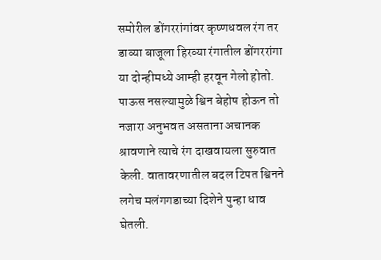समोरील डोंगररांगांवर कृष्णधवल रंग तर डाव्या बाजूला हिरव्या रंगातील डोंगररांगा या दोन्हीमध्ये आम्ही हरवून गेलो होतो. पाऊस नसल्यामुळे श्विन बेहोष होऊन तो नजारा अनुभवत असताना अचानक श्रावणाने त्याचे रंग दाखवायला सुरुवात केली. वातावरणातील बदल टिपत श्विनने लगेच मलंगगडाच्या दिशेने पुन्हा धाव घेतली.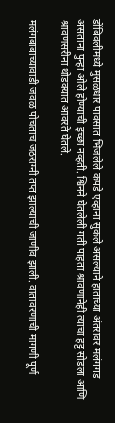डोंबिवलीमध्ये मुसळधार पावसात भिजलेले कपडे एव्हाना सुकले असल्याने हाताच्या अंतरावर मलंगगड असताना पुन्हा ओले होण्याची इच्छा नव्हती. श्विनने घेतलेली गती पाहता श्रावणानेही त्याचा हट्ट सोडला आणि श्रावणसरीना थोडक्यात आवरते घेतले.

मलंगबाबाच्यावाडी जवळ पोचताच जठराग्नी तप्त झाल्याची जाणीव झाली. वातावरणाची मागणी पूर्ण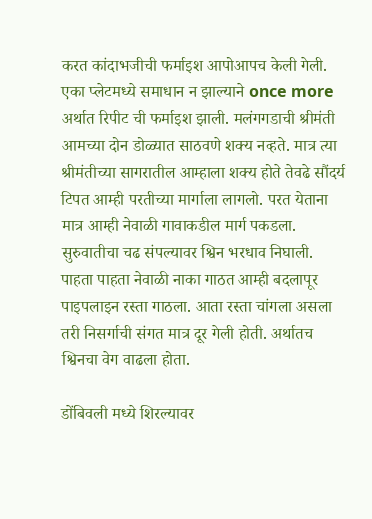करत कांदाभजीची फर्माइश आपोआपच केली गेली. एका प्लेटमध्ये समाधान न झाल्याने once more अर्थात रिपीट ची फर्माइश झाली. मलंगगडाची श्रीमंती आमच्या दोन डोळ्यात साठवणे शक्य नव्हते. मात्र त्या श्रीमंतीच्या सागरातील आम्हाला शक्य होते तेवढे सौंदर्य टिपत आम्ही परतीच्या मार्गाला लागलो. परत येताना मात्र आम्ही नेवाळी गावाकडील मार्ग पकडला. सुरुवातीचा चढ संपल्यावर श्विन भरधाव निघाली. पाहता पाहता नेवाळी नाका गाठत आम्ही बदलापूर पाइपलाइन रस्ता गाठला. आता रस्ता चांगला असला तरी निसर्गाची संगत मात्र दूर गेली होती. अर्थातच श्विनचा वेग वाढला होता.

डोंबिवली मध्ये शिरल्यावर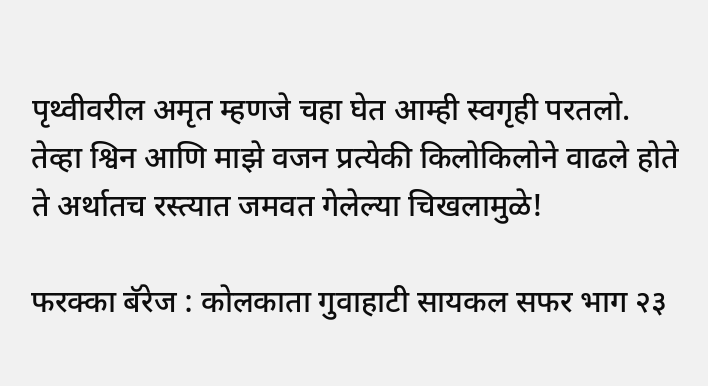पृथ्वीवरील अमृत म्हणजे चहा घेत आम्ही स्वगृही परतलो. तेव्हा श्विन आणि माझे वजन प्रत्येकी किलोकिलोने वाढले होते ते अर्थातच रस्त्यात जमवत गेलेल्या चिखलामुळे!

फरक्का बॅरेज : कोलकाता गुवाहाटी सायकल सफर भाग २३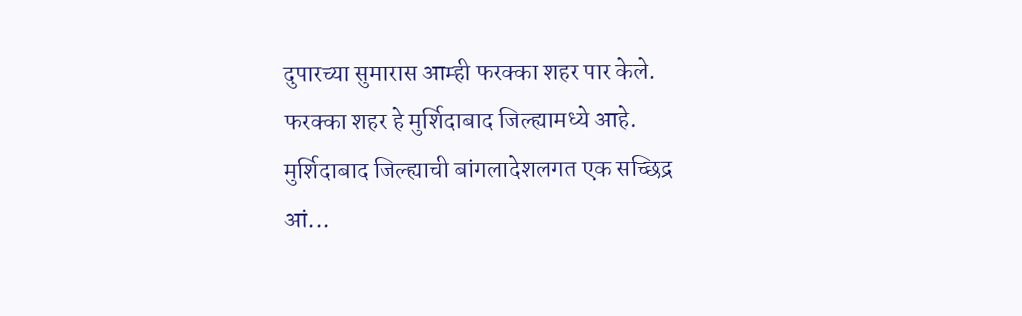दुपारच्या सुमारास आम्ही फरक्का शहर पार केले. फरक्का शहर हे मुर्शिदाबाद जिल्ह्यामध्ये आहे. मुर्शिदाबाद जिल्ह्याची बांगलादेशलगत एक सच्छिद्र आं...